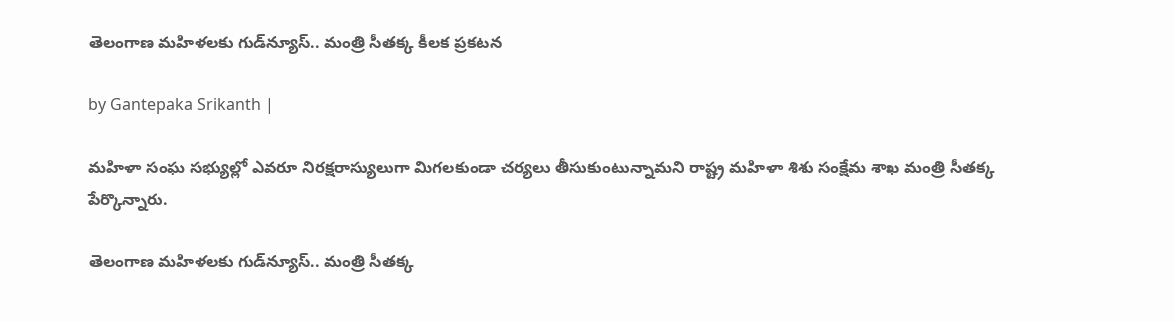తెలంగాణ మహిళలకు గుడ్‌న్యూస్.. మంత్రి సీతక్క కీలక ప్రకటన

by Gantepaka Srikanth |

మహిళా సంఘ సభ్యుల్లో ఎవరూ నిరక్షరాస్యులుగా మిగలకుండా చర్యలు తీసుకుంటున్నామని రాష్ట్ర మహిళా శిశు సంక్షేమ శాఖ మంత్రి సీతక్క పేర్కొన్నారు.

తెలంగాణ మహిళలకు గుడ్‌న్యూస్.. మంత్రి సీతక్క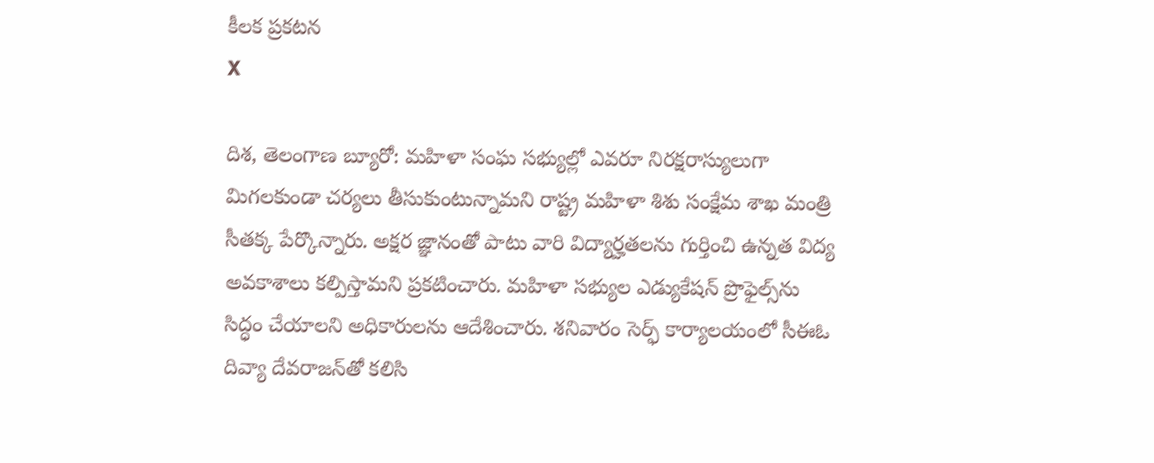కీలక ప్రకటన
X

దిశ, తెలంగాణ బ్యూరో: మహిళా సంఘ సభ్యుల్లో ఎవరూ నిరక్షరాస్యులుగా మిగలకుండా చర్యలు తీసుకుంటున్నామని రాష్ట్ర మహిళా శిశు సంక్షేమ శాఖ మంత్రి సీతక్క పేర్కొన్నారు. అక్షర‌ జ్ఞానంతో పాటు వారి విద్యార్హతలను గుర్తించి ఉన్నత విద్య అవకాశాలు కల్పిస్తామని ప్రకటించారు. మ‌హిళా సభ్యుల ఎడ్యుకేష‌న్ ప్రొఫైల్స్‌ను సిద్ధం చేయాల‌ని అధికారుల‌ను ఆదేశించారు. శనివారం సెర్ఫ్ కార్యాలయంలో సీఈఓ దివ్యా దేవరాజన్‌తో క‌లిసి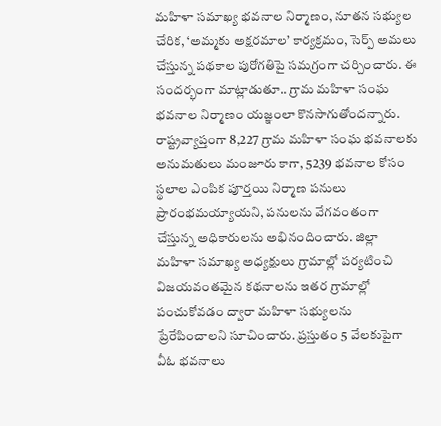మహిళా సమాఖ్య భవనాల నిర్మాణం, నూతన సభ్యుల చేరిక, ‘అమ్మకు అక్షరమాల’ కార్యక్రమం, సెర్ప్ అమలు చేస్తున్న పథకాల పురోగతిపై సమగ్రంగా చర్చించారు. ఈ సందర్భంగా మాట్లాడుతూ.. గ్రామ మహిళా సంఘ భవనాల నిర్మాణం యజ్ఞంలా కొనసాగుతోందన్నారు. రాష్ట్రవ్యాప్తంగా 8,227 గ్రామ మహిళా సంఘ భవనాలకు అనుమతులు మంజూరు కాగా, 5239 భవనాల కోసం స్థలాల ఎంపిక పూర్తయి నిర్మాణ పనులు ప్రారంభమయ్యాయని, పనులను వేగవంతంగా చేస్తున్న అధికారులను అభినందించారు. జిల్లా మహిళా సమాఖ్య అధ్యక్షులు గ్రామాల్లో పర్యటించి విజయవంతమైన కథనాలను ఇతర గ్రామాల్లో పంచుకోవడం ద్వారా మహిళా సభ్యులను ప్రేరేపించాలని సూచించారు. ప్రస్తుతం 5 వేలకుపైగా వీఓ భవనాలు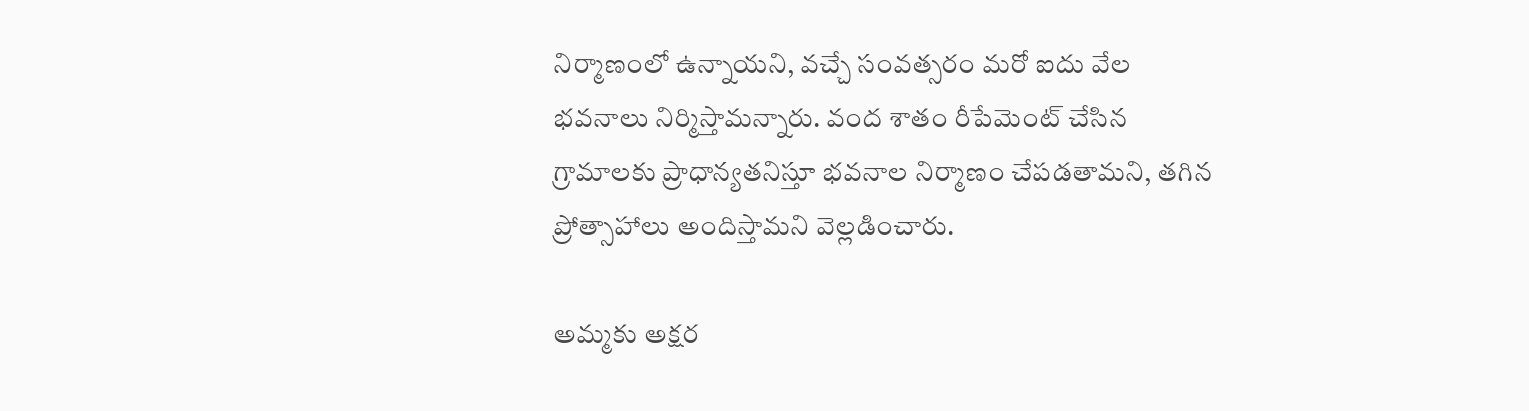నిర్మాణంలో ఉన్నాయని, వచ్చే సంవత్సరం మరో ఐదు వేల భవనాలు నిర్మిస్తామన్నారు. వంద శాతం రీపేమెంట్ చేసిన గ్రామాలకు ప్రాధాన్యతనిస్తూ భవనాల నిర్మాణం చేపడతామని, తగిన ప్రోత్సాహాలు అందిస్తామని వెల్లడించారు.

అమ్మకు అక్షర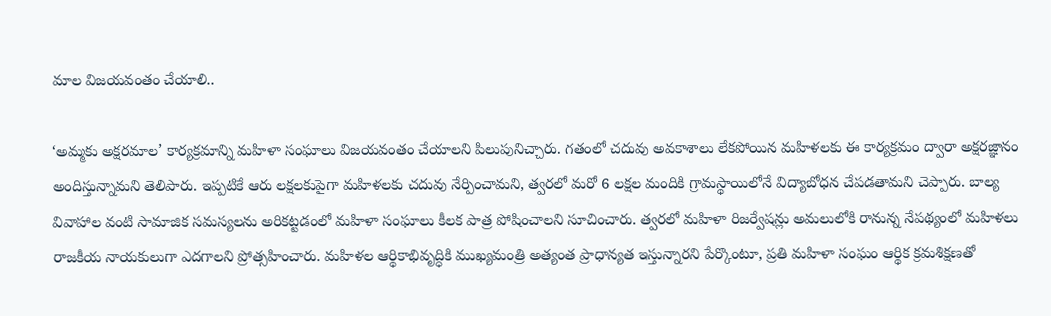మాల విజయవంతం చేయాలి..

‘అమ్మకు అక్షరమాల’ కార్యక్రమాన్ని మహిళా సంఘాలు విజయవంతం చేయాలని పిలుపునిచ్చారు. గతంలో చదువు అవకాశాలు లేకపోయిన మహిళలకు ఈ కార్యక్రమం ద్వారా అక్షరజ్ఞానం అందిస్తున్నామని తెలిపారు. ఇప్పటికే ఆరు లక్షలకుపైగా మహిళలకు చదువు నేర్పించామని, త్వరలో మరో 6 లక్షల మందికి గ్రామస్థాయిలోనే విద్యాబోధన చేపడతామని చెప్పారు. బాల్య వివాహాల వంటి సామాజిక సమస్యలను అరికట్టడంలో మహిళా సంఘాలు కీలక పాత్ర పోషించాలని సూచించారు. త్వరలో మహిళా రిజర్వేషన్లు అమలులోకి రానున్న నేపథ్యంలో మహిళలు రాజకీయ నాయకులుగా ఎదగాలని ప్రోత్సహించారు. మహిళల ఆర్థికాభివృద్ధికి ముఖ్యమంత్రి అత్యంత ప్రాధాన్యత ఇస్తున్నారని పేర్కొంటూ, ప్రతి మహిళా సంఘం ఆర్థిక క్రమశిక్షణతో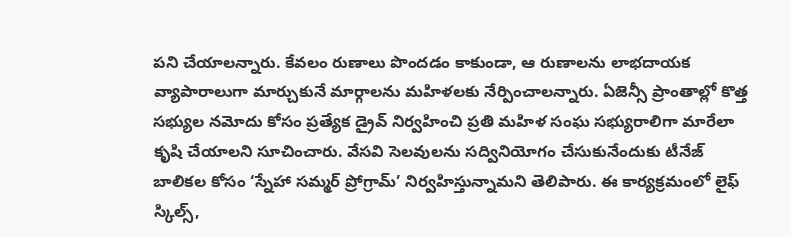పని చేయాలన్నారు. కేవలం రుణాలు పొందడం కాకుండా, ఆ రుణాలను లాభదాయక వ్యాపారాలుగా మార్చుకునే మార్గాలను మహిళలకు నేర్పించాలన్నారు. ఏజెన్సీ ప్రాంతాల్లో కొత్త సభ్యుల నమోదు కోసం ప్రత్యేక డ్రైవ్ నిర్వహించి ప్రతి మహిళ సంఘ సభ్యురాలిగా మారేలా కృషి చేయాలని సూచించారు. వేసవి సెలవులను సద్వినియోగం చేసుకునేందుకు టీనేజ్ బాలికల కోసం ‘స్నేహా సమ్మర్ ప్రోగ్రామ్’ నిర్వహిస్తున్నామని తెలిపారు. ఈ కార్యక్రమంలో లైఫ్ స్కిల్స్,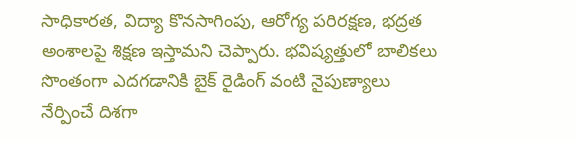సాధికారత, విద్యా కొనసాగింపు, ఆరోగ్య పరిరక్షణ, భద్రత అంశాలపై శిక్షణ ఇస్తామని చెప్పారు. భవిష్యత్తులో బాలికలు సొంతంగా ఎదగడానికి బైక్ రైడింగ్ వంటి నైపుణ్యాలు నేర్పించే దిశగా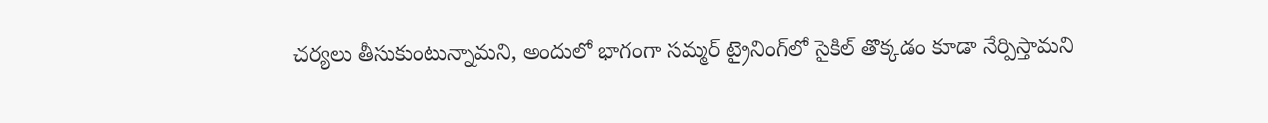చర్యలు తీసుకుంటున్నామని, అందులో భాగంగా సమ్మర్ ట్రైనింగ్‌లో సైకిల్ తొక్కడం కూడా నేర్పిస్తామని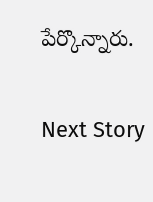పేర్కొన్నారు.

Next Story